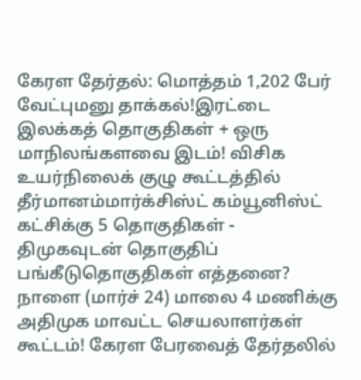கேரள தேர்தல்: மொத்தம் 1,202 பேர் வேட்புமனு தாக்கல்!இரட்டை இலக்கத் தொகுதிகள் + ஒரு மாநிலங்களவை இடம்! விசிக உயர்நிலைக் குழு கூட்டத்தில் தீர்மானம்மார்க்சிஸ்ட் கம்யூனிஸ்ட் கட்சிக்கு 5 தொகுதிகள் - திமுகவுடன் தொகுதிப் பங்கீடுதொகுதிகள் எத்தனை? நாளை (மார்ச் 24) மாலை 4 மணிக்கு அதிமுக மாவட்ட செயலாளர்கள் கூட்டம்! கேரள பேரவைத் தேர்தலில்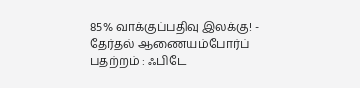85% வாக்குப்பதிவு இலக்கு! - தேர்தல் ஆணையம்போர்ப் பதற்றம் : ஃபிடே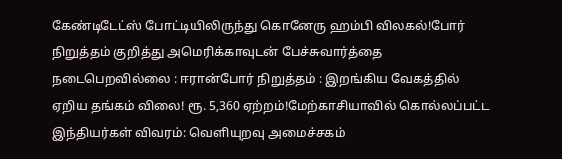கேண்டிடேட்ஸ் போட்டியிலிருந்து கொனேரு ஹம்பி விலகல்!போர் நிறுத்தம் குறித்து அமெரிக்காவுடன் பேச்சுவார்த்தை நடைபெறவில்லை : ஈரான்போர் நிறுத்தம் : இறங்கிய வேகத்தில் ஏறிய தங்கம் விலை! ரூ. 5,360 ஏற்றம்!மேற்காசியாவில் கொல்லப்பட்ட இந்தியர்கள் விவரம்: வெளியுறவு அமைச்சகம்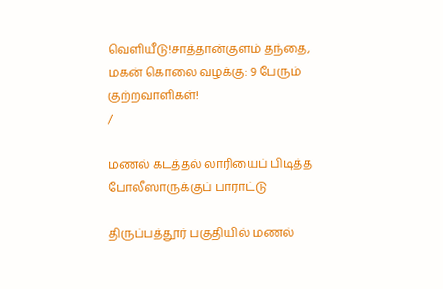வெளியீடு!சாத்தான்குளம் தந்தை, மகன் கொலை வழக்கு: 9 பேரும் குற்றவாளிகள்!
/

மணல் கடத்தல் லாரியைப் பிடித்த போலீஸாருக்குப் பாராட்டு

திருப்பத்தூர் பகுதியில் மணல்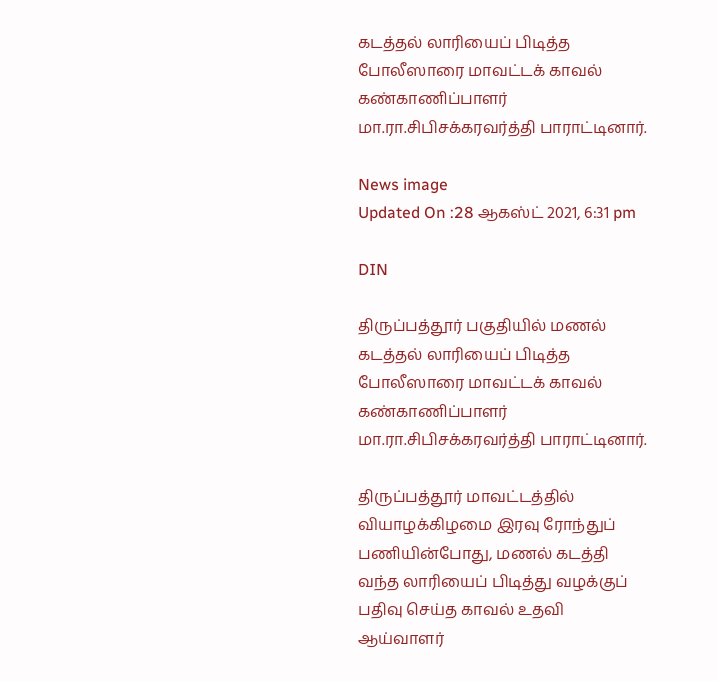கடத்தல் லாரியைப் பிடித்த போலீஸாரை மாவட்டக் காவல் கண்காணிப்பாளர் மா.ரா.சிபிசக்கரவர்த்தி பாராட்டினார்.

News image
Updated On :28 ஆகஸ்ட் 2021, 6:31 pm

DIN

திருப்பத்தூர் பகுதியில் மணல் கடத்தல் லாரியைப் பிடித்த போலீஸாரை மாவட்டக் காவல் கண்காணிப்பாளர் மா.ரா.சிபிசக்கரவர்த்தி பாராட்டினார்.

திருப்பத்தூர் மாவட்டத்தில் வியாழக்கிழமை இரவு ரோந்துப் பணியின்போது, மணல் கடத்தி வந்த லாரியைப் பிடித்து வழக்குப் பதிவு செய்த காவல் உதவி ஆய்வாளர்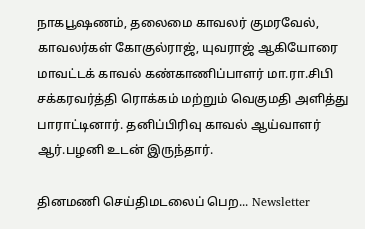நாகபூஷணம், தலைமை காவலர் குமரவேல், காவலர்கள் கோகுல்ராஜ், யுவராஜ் ஆகியோரை மாவட்டக் காவல் கண்காணிப்பாளர் மா.ரா.சிபி சக்கரவர்த்தி ரொக்கம் மற்றும் வெகுமதி அளித்து பாராட்டினார். தனிப்பிரிவு காவல் ஆய்வாளர் ஆர்.பழனி உடன் இருந்தார்.

தினமணி செய்திமடலைப் பெற... Newsletter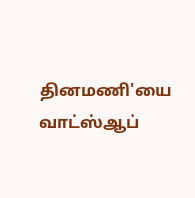தினமணி'யை வாட்ஸ்ஆப்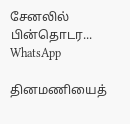சேனலில் பின்தொடர... WhatsApp

தினமணியைத்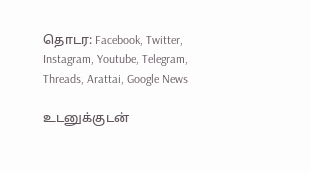தொடர: Facebook, Twitter, Instagram, Youtube, Telegram, Threads, Arattai, Google News

உடனுக்குடன்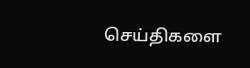செய்திகளை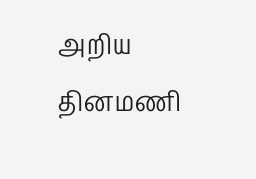அறிய தினமணி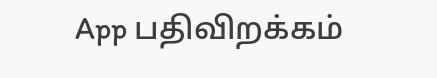App பதிவிறக்கம்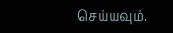செய்யவும்.